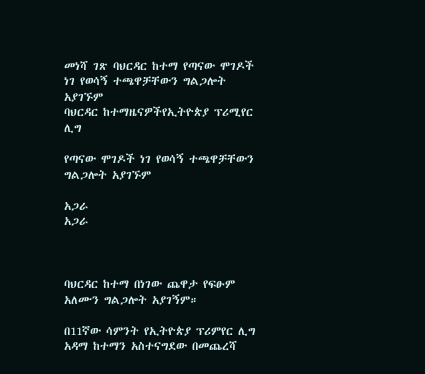መነሻ ገጽ ባህርዳር ከተማ የጣናው ሞገዶች ነገ የወሳኝ ተጫዋቻቸውን ግልጋሎት አያገኙም
ባህርዳር ከተማዜናዎችየኢትዮጵያ ፕሪሚየር ሊግ

የጣናው ሞገዶች ነገ የወሳኝ ተጫዋቻቸውን ግልጋሎት አያገኙም

አጋራ
አጋራ



ባህርዳር ከተማ በነገው ጨዋታ የፍፁም አለሙን ግልጋሎት አያገኝም።

በ11ኛው ሳምንት የኢትዮጵያ ፕሪምየር ሊግ አዳማ ከተማን አስተናግደው በመጨረሻ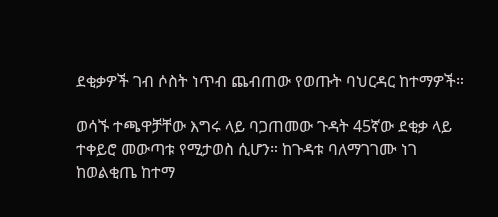ደቂቃዎች ገብ ሶስት ነጥብ ጨብጠው የወጡት ባህርዳር ከተማዎች።

ወሳኙ ተጫዋቻቸው እግሩ ላይ ባጋጠመው ጉዳት 45ኛው ደቂቃ ላይ ተቀይሮ መውጣቱ የሚታወስ ሲሆን። ከጉዳቱ ባለማገገሙ ነገ ከወልቂጤ ከተማ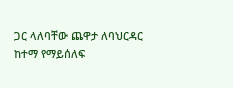ጋር ላለባቸው ጨዋታ ለባህርዳር ከተማ የማይሰለፍ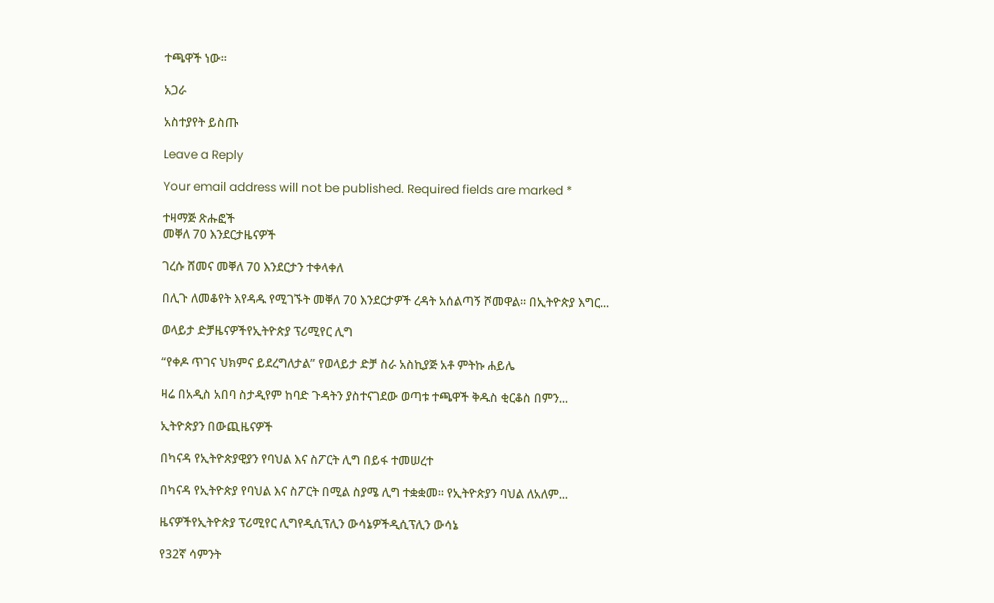ተጫዋች ነው።

አጋራ

አስተያየት ይስጡ

Leave a Reply

Your email address will not be published. Required fields are marked *

ተዛማጅ ጽሑፎች
መቐለ 70 እንደርታዜናዎች

ገረሱ ሸመና መቐለ 70 እንደርታን ተቀላቀለ

በሊጉ ለመቆየት እየዳዱ የሚገኙት መቐለ 70 እንደርታዎች ረዳት አሰልጣኝ ሾመዋል። በኢትዮጵያ እግር...

ወላይታ ድቻዜናዎችየኢትዮጵያ ፕሪሚየር ሊግ

“የቀዶ ጥገና ህክምና ይደረግለታል” የወላይታ ድቻ ስራ አስኪያጅ አቶ ምትኩ ሐይሌ

ዛሬ በአዲስ አበባ ስታዲየም ከባድ ጉዳትን ያስተናገደው ወጣቱ ተጫዋች ቅዱስ ቂርቆስ በምን...

ኢትዮጵያን በውጪዜናዎች

በካናዳ የኢትዮጵያዊያን የባህል እና ስፖርት ሊግ በይፋ ተመሠረተ

በካናዳ የኢትዮጵያ የባህል እና ስፖርት በሚል ስያሜ ሊግ ተቋቋመ። የኢትዮጵያን ባህል ለአለም...

ዜናዎችየኢትዮጵያ ፕሪሚየር ሊግየዲሲፕሊን ውሳኔዎችዲሲፕሊን ውሳኔ

የ32ኛ ሳምንት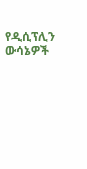የዲሲፕሊን ውሳኔዎች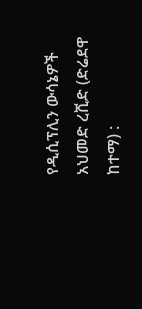የዲሲፕሊን ውሳኔዎች አህመድ ረሺድ (ድሬደዋ ከተማ) :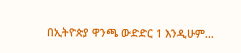በኢትዮጵያ ዋንጫ ውድድር 1 እንዲሁም...